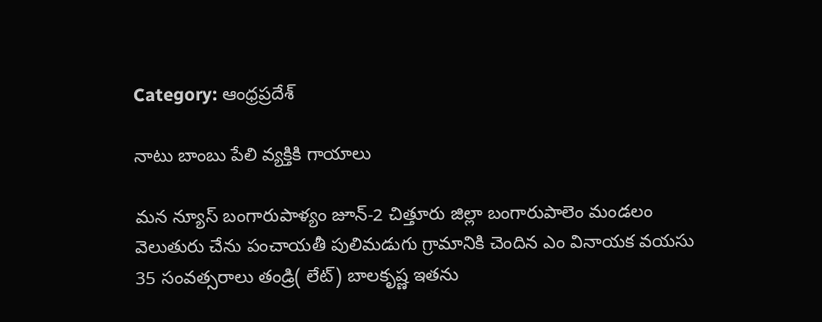Category: ఆంధ్రప్రదేశ్

నాటు బాంబు పేలి వ్యక్తికి గాయాలు

మన న్యూస్ బంగారుపాళ్యం జూన్-2 చిత్తూరు జిల్లా బంగారుపాలెం మండలం వెలుతురు చేను పంచాయతీ పులిమడుగు గ్రామానికి చెందిన ఎం వినాయక వయసు 35 సంవత్సరాలు తండ్రి( లేట్) బాలకృష్ణ ఇతను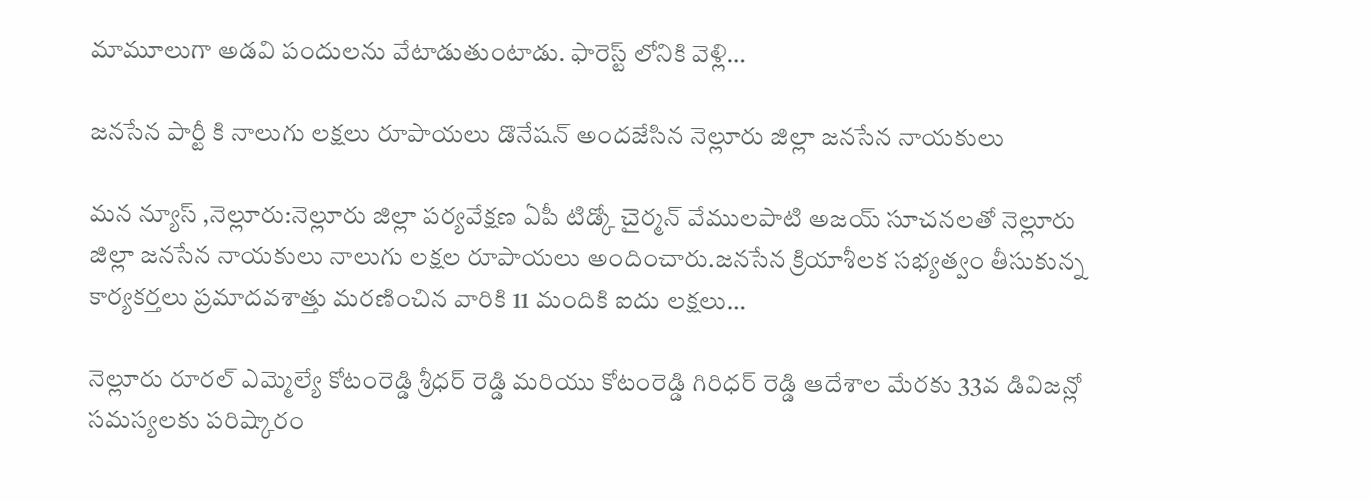మామూలుగా అడవి పందులను వేటాడుతుంటాడు. ఫారెస్ట్ లోనికి వెళ్లి…

జనసేన పార్టీ కి నాలుగు లక్షలు రూపాయలు డొనేషన్ అందజేసిన నెల్లూరు జిల్లా జనసేన నాయకులు

మన న్యూస్ ,నెల్లూరు:నెల్లూరు జిల్లా పర్యవేక్షణ ఏపీ టిడ్కో చైర్మన్ వేములపాటి అజయ్ సూచనలతో నెల్లూరు జిల్లా జనసేన నాయకులు నాలుగు లక్షల రూపాయలు అందించారు.జనసేన క్రియాశీలక సభ్యత్వం తీసుకున్న కార్యకర్తలు ప్రమాదవశాత్తు మరణించిన వారికి 11 మందికి ఐదు లక్షలు…

నెల్లూరు రూరల్ ఎమ్మెల్యే కోటంరెడ్డి శ్రీధర్ రెడ్డి మరియు కోటంరెడ్డి గిరిధర్ రెడ్డి ఆదేశాల మేరకు 33వ డివిజన్లో సమస్యలకు పరిష్కారం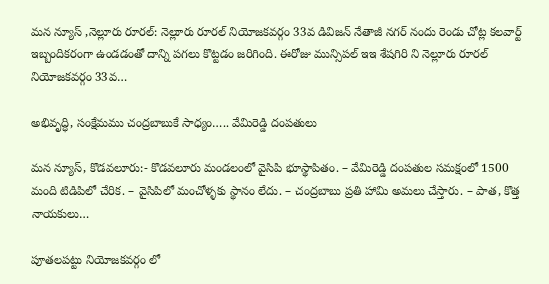మన న్యూస్ ,నెల్లూరు రూరల్: నెల్లూరు రూరల్ నియోజకవర్గం 33వ డివిజన్ నేతాజీ నగర్ నందు రెండు చోట్ల కలవార్ట్ ఇబ్బందికరంగా ఉండడంతో దాన్ని పగలు కొట్టడం జరిగింది. ఈరోజు మున్సిపల్ ఇఇ శేషగిరి ని నెల్లూరు రూరల్ నియోజకవర్గం 33వ…

అభివృద్ధి, సంక్షేమము చంద్రబాబుకే సాధ్యం….. వేమిరెడ్డి దంపతులు

మన న్యూస్, కొడవలూరు:- కొడవలూరు మండలంలో వైసిపి భూస్థాపితం. – వేమిరెడ్డి దంపతుల సమక్షంలో 1500 మంది టిడిపిలో చేరిక. – వైసిపిలో మంచోళ్ళకు స్థానం లేదు. – చంద్రబాబు ప్రతి హామి అమలు చేస్తారు. – పాత, కొత్త నాయకులు…

పూతలపట్టు నియోజకవర్గం లో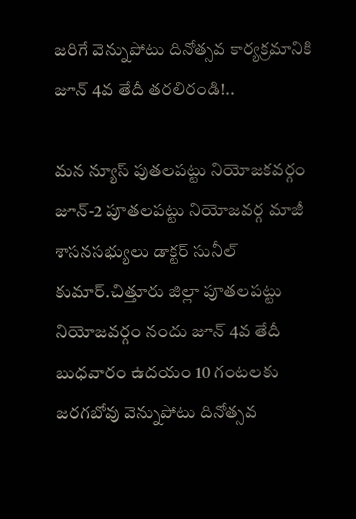జరిగే వెన్నుపోటు దినోత్సవ కార్యక్రమానికి జూన్ 4వ తేదీ తరలిరండి!..

మన న్యూస్ పుతలపట్టు నియోజకవర్గం జూన్-2 పూతలపట్టు నియోజవర్గ మాజీ శాసనసభ్యులు డాక్టర్ సునీల్ కుమార్.చిత్తూరు జిల్లా పూతలపట్టు నియోజవర్గం నందు జూన్ 4వ తేదీ బుధవారం ఉదయం 10 గంటలకు జరగబోవు వెన్నుపోటు దినోత్సవ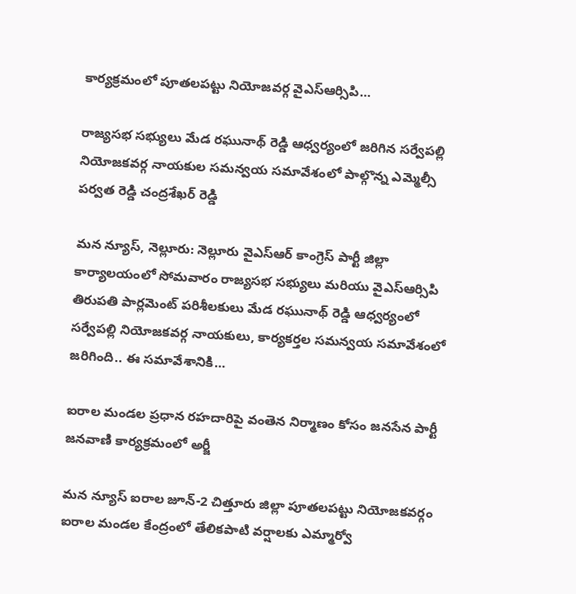కార్యక్రమంలో పూతలపట్టు నియోజవర్గ వైఎస్ఆర్సిపి…

రాజ్యసభ సభ్యులు మేడ రఘునాథ్ రెడ్డి ఆధ్వర్యంలో జరిగిన సర్వేపల్లి నియోజకవర్గ నాయకుల సమన్వయ సమావేశంలో పాల్గొన్న ఎమ్మెల్సీ పర్వత రెడ్డి చంద్రశేఖర్ రెడ్డి

మన న్యూస్, నెల్లూరు: నెల్లూరు వైఎస్ఆర్ కాంగ్రెస్ పార్టీ జిల్లా కార్యాలయంలో సోమవారం రాజ్యసభ సభ్యులు మరియు వైఎస్ఆర్సిపి తిరుపతి పార్లమెంట్ పరిశీలకులు మేడ రఘునాథ్ రెడ్డి ఆధ్వర్యంలో సర్వేపల్లి నియోజకవర్గ నాయకులు, కార్యకర్తల సమన్వయ సమావేశంలో జరిగింది.. ఈ సమావేశానికి…

ఐరాల మండల ప్రధాన రహదారిపై వంతెన నిర్మాణం కోసం జనసేన పార్టీ జనవాణి కార్యక్రమంలో అర్జీ

మన న్యూస్ ఐరాల జూన్-2 చిత్తూరు జిల్లా పూతలపట్టు నియోజకవర్గం ఐరాల మండల కేంద్రంలో తేలికపాటి వర్షాలకు ఎమ్మార్వో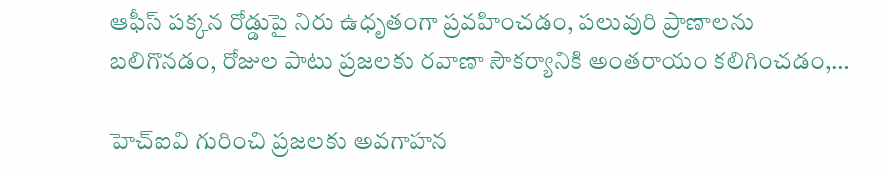ఆఫీస్ పక్కన రోడ్డుపై నిరు ఉధృతంగా ప్రవహించడం, పలువురి ప్రాణాలను బలిగొనడం, రోజుల పాటు ప్రజలకు రవాణా సౌకర్యానికి అంతరాయం కలిగించడం,…

హెచ్ఐవి గురించి ప్రజలకు అవగాహన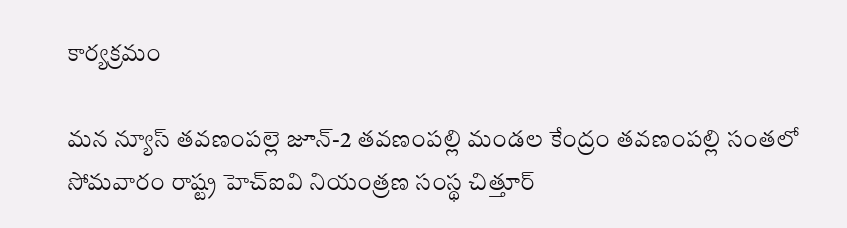కార్యక్రమం

మన న్యూస్ తవణంపల్లె జూన్-2 తవణంపల్లి మండల కేంద్రం తవణంపల్లి సంతలో సోమవారం రాష్ట్ర హెచ్ఐవి నియంత్రణ సంస్థ చిత్తూర్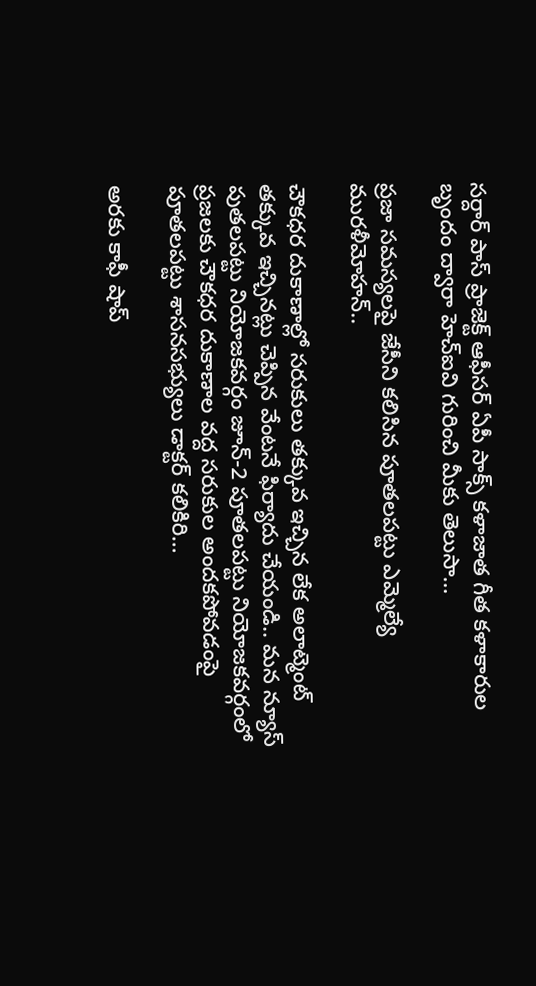సర్దార్ పాస్ ప్రాజెక్ట్ ఆఫీసర్ ఏపీ సాక్స్ కళాజాత గీత కళాకారుల బృందం ద్వారా హెచ్ఐవి గురించి మీకు తెలుసా…

ప్రజా సమస్యలపై జేసీని కలిసిన పూతలపట్టు ఎమ్మెల్యే మురళీమోహన్..

చౌకధర దుకాణాల్లో సరుకులు తక్కువ ఇచ్చిన లేక అలాట్మెంట్ తక్కువ ఇచ్చినట్లు చెప్పిన వేంటనే ఫిర్యాదు చేయండి.. మన న్యూస్ పుతలపట్టు నియోజకవర్గం జూన్-2 పూతలపట్టు నియోజకవర్గంలో ప్రజలకు చౌకధర దుకాణాల వద్ద సరుకుల అందకపోవడంపై పూతలపట్టు శాసనసభ్యులు డాక్టర్ కలికిరి…

అరకు కాఫీ షాప్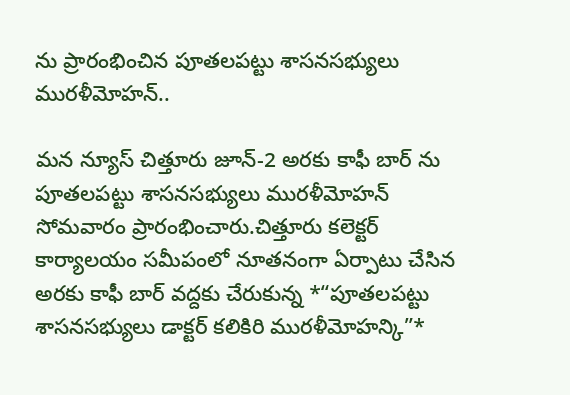ను ప్రారంభించిన పూతలపట్టు శాసనసభ్యులు మురళీమోహన్..

మన న్యూస్ చిత్తూరు జూన్-2 అరకు కాఫీ బార్ ను పూతలపట్టు శాసనసభ్యులు మురళీమోహన్ సోమవారం ప్రారంభించారు.చిత్తూరు కలెక్టర్ కార్యాలయం సమీపంలో నూతనంగా ఏర్పాటు చేసిన అరకు కాఫీ బార్ వద్దకు చేరుకున్న *“పూతలపట్టు శాసనసభ్యులు డాక్టర్ కలికిరి మురళీమోహన్కి”*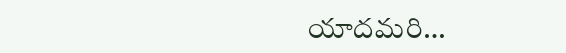యాదమరి…